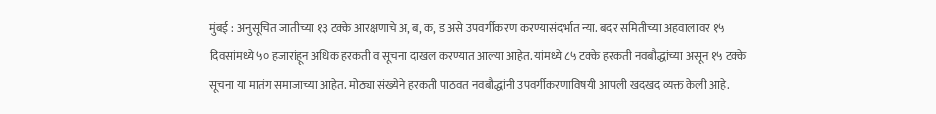मुंबई : अनुसूचित जातीच्या १३ टक्के आरक्षणाचे अ, ब, क, ड असे उपवर्गीकरण करण्यासंदर्भात न्या. बदर समितीच्या अहवालावर १५ दिवसांमध्ये ५० हजारांहून अधिक हरकती व सूचना दाखल करण्यात आल्या आहेत. यांमध्ये ८५ टक्के हरकती नवबौद्धांच्या असून १५ टक्के सूचना या मातंग समाजाच्या आहेत. मोठ्या संख्येने हरकती पाठवत नवबौद्धांनी उपवर्गीकरणाविषयी आपली खदखद व्यक्त केली आहे.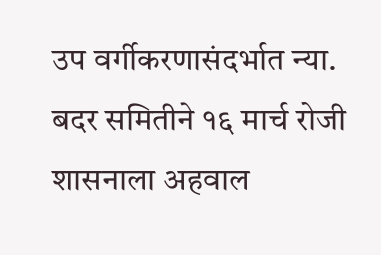उप वर्गीकरणासंदर्भात न्या. बदर समितीने १६ मार्च रोजी शासनाला अहवाल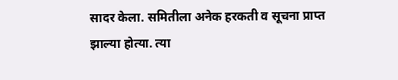सादर केला. समितीला अनेक हरकती व सूचना प्राप्त झाल्या होत्या. त्या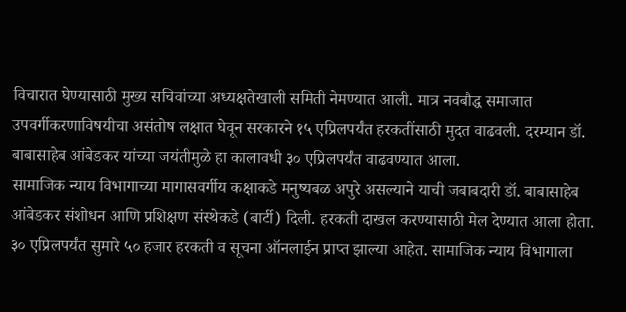विचारात घेण्यासाठी मुख्य सचिवांच्या अध्यक्षतेखाली समिती नेमण्यात आली. मात्र नवबौद्ध समाजात उपवर्गीकरणाविषयीचा असंतोष लक्षात घेवून सरकारने १५ एप्रिलपर्यंत हरकतींसाठी मुदत वाढवली. दरम्यान डॉ. बाबासाहेब आंबेडकर यांच्या जयंतीमुळे हा कालावधी ३० एप्रिलपर्यंत वाढवण्यात आला.
सामाजिक न्याय विभागाच्या मागासवर्गीय कक्षाकडे मनुष्यबळ अपुरे असल्याने याची जबाबदारी डॉ. बाबासाहेब आंबेडकर संशोधन आणि प्रशिक्षण संस्थेकडे (बार्टी) दिली. हरकती दाखल करण्यासाठी मेल देण्यात आला होता. ३० एप्रिलपर्यंत सुमारे ५० हजार हरकती व सूचना ऑनलाईन प्राप्त झाल्या आहेत. सामाजिक न्याय विभागाला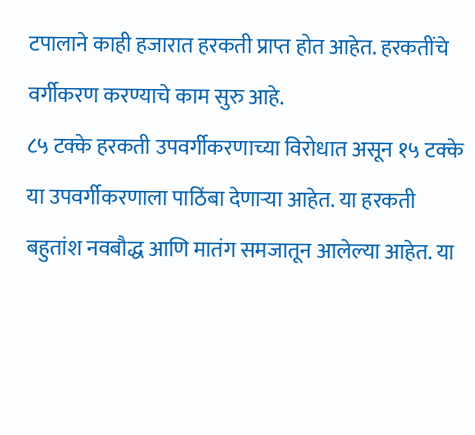टपालाने काही हजारात हरकती प्राप्त होत आहेत. हरकतींचे वर्गीकरण करण्याचे काम सुरु आहे.
८५ टक्के हरकती उपवर्गीकरणाच्या विरोधात असून १५ टक्के या उपवर्गीकरणाला पाठिंबा देणाऱ्या आहेत. या हरकती बहुतांश नवबौद्ध आणि मातंग समजातून आलेल्या आहेत. या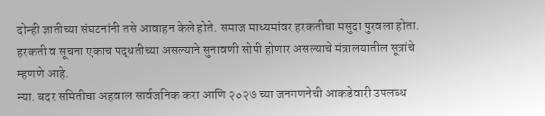दोन्ही ज्ञातीच्या संघटनांनी तसे आवाहन केले होते. समाज माध्यमांवर हरकतीचा मसुदा पुरवला होता. हरकती व सूचना एकाच पद्धतीच्या असल्याने सुनावणी सोपी होणार असल्याचे मंत्रालयातील सूत्रांचे म्हणणे आहे.
न्या. बदर समितीचा अहवाल सार्वजनिक करा आणि २०२७ च्या जनगणनेची आकडेवारी उपलब्ध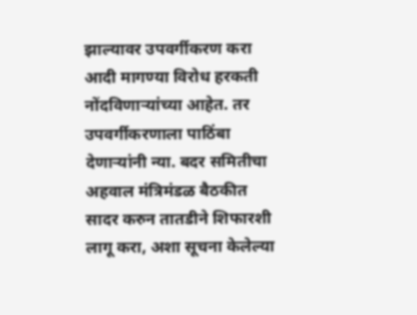झाल्यावर उपवर्गीकरण करा आदी मागण्या विरोध हरकती नोंदविणाऱ्यांच्या आहेत. तर उपवर्गीकरणाला पाठिंबा देणाऱ्यांनी न्या. बदर समितीचा अहवाल मंत्रिमंडळ बैठकीत सादर करुन तातडीने शिफारशी लागू करा, अशा सूचना केलेल्या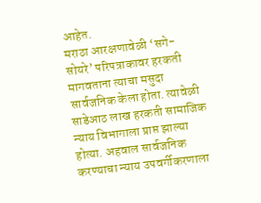आहेत.
मराठा आरक्षणावेळी ‘सगे- सोयरे’ परिपत्राकावर हरकती मागवताना त्याचा मसुदा सार्वजनिक केला होता. त्यावेळी साडेआठ लाख हरकती सामाजिक न्याय विभागाला प्राप्त झाल्या होत्या. अहवाल सार्वजनिक करण्याचा न्याय उपवर्गीकरणाला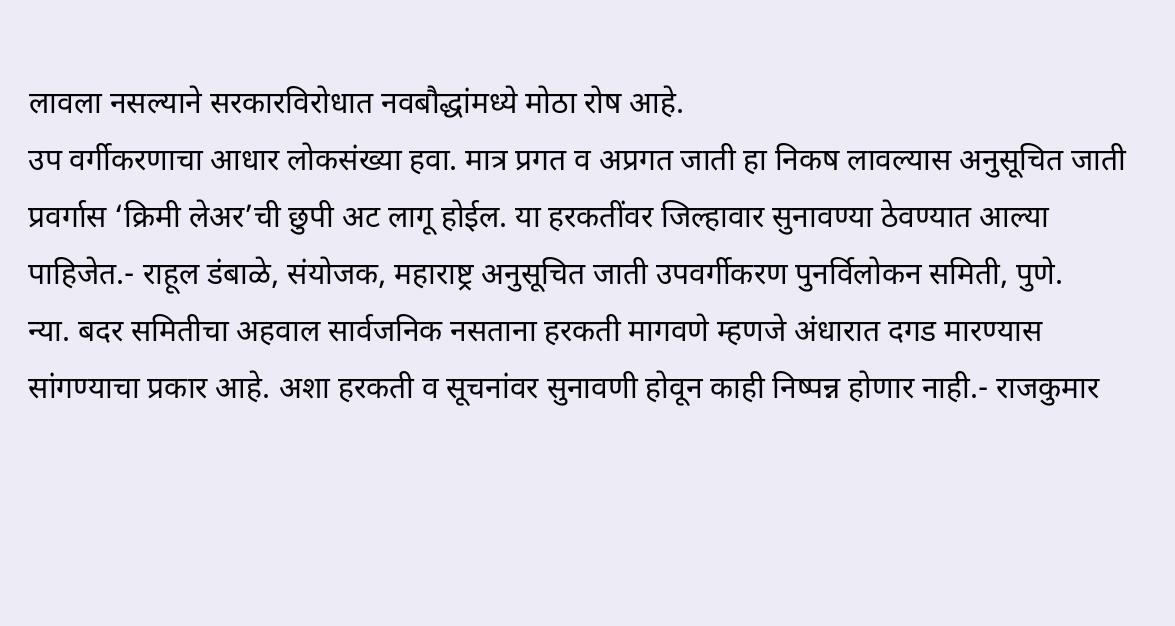लावला नसल्याने सरकारविरोधात नवबौद्धांमध्ये मोठा रोष आहे.
उप वर्गीकरणाचा आधार लोकसंख्या हवा. मात्र प्रगत व अप्रगत जाती हा निकष लावल्यास अनुसूचित जाती प्रवर्गास ‘क्रिमी लेअर’ची छुपी अट लागू होईल. या हरकतींवर जिल्हावार सुनावण्या ठेवण्यात आल्या पाहिजेत.- राहूल डंबाळे, संयोजक, महाराष्ट्र अनुसूचित जाती उपवर्गीकरण पुनर्विलोकन समिती, पुणे.
न्या. बदर समितीचा अहवाल सार्वजनिक नसताना हरकती मागवणे म्हणजे अंधारात दगड मारण्यास सांगण्याचा प्रकार आहे. अशा हरकती व सूचनांवर सुनावणी होवून काही निष्पन्न होणार नाही.- राजकुमार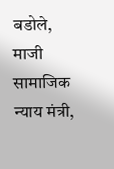बडोले, माजी सामाजिक न्याय मंत्री,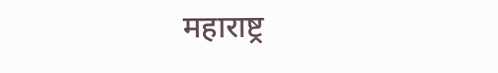महाराष्ट्र